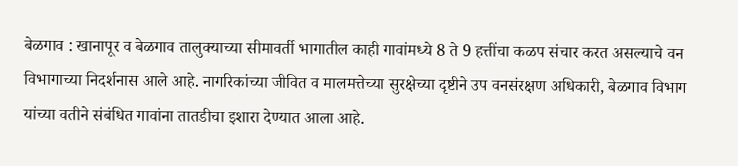बेळगाव : खानापूर व बेळगाव तालुक्याच्या सीमावर्ती भागातील काही गावांमध्ये 8 ते 9 हत्तींचा कळप संचार करत असल्याचे वन विभागाच्या निदर्शनास आले आहे. नागरिकांच्या जीवित व मालमत्तेच्या सुरक्षेच्या दृष्टीने उप वनसंरक्षण अधिकारी, बेळगाव विभाग यांच्या वतीने संबंधित गावांना तातडीचा इशारा देण्यात आला आहे.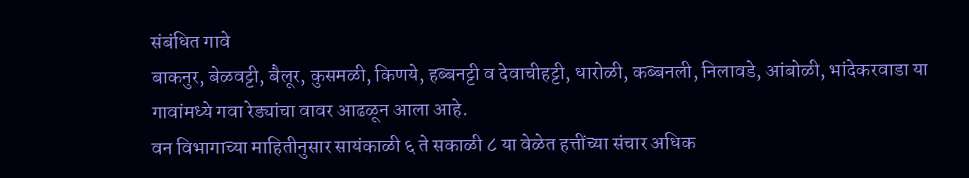संबंधित गावे
बाकनुर, बेळवट्टी, बैलूर, कुसमळी, किणये, हब्बनट्टी व देवाचीहट्टी, धारोळी, कब्बनली, निलावडे, आंबोळी, भांदेकरवाडा या गावांमध्ये गवा रेड्यांचा वावर आढळून आला आहे.
वन विभागाच्या माहितीनुसार सायंकाळी ६ ते सकाळी ८ या वेळेत हत्तींच्या संचार अधिक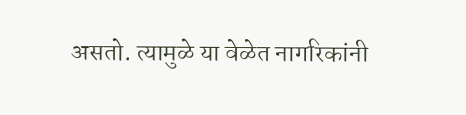असतो. त्यामुळे या वेळेत नागरिकांनी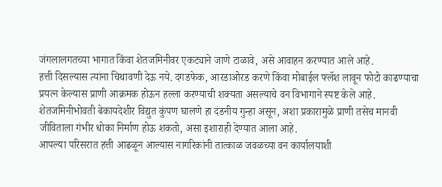जंगलालगतच्या भागात किंवा शेतजमिनीवर एकट्याने जाणे टाळावे, असे आवाहन करण्यात आले आहे.
हत्ती दिसल्यास त्यांना चिथावणी देऊ नये. दगडफेक, आरडाओरड करणे किंवा मोबाईल फ्लॅश लावून फोटो काढण्याचा प्रयत्न केल्यास प्राणी आक्रमक होऊन हल्ला करण्याची शक्यता असल्याचे वन विभागाने स्पष्ट केले आहे.
शेतजमिनीभोवती बेकायदेशीर विद्युत कुंपण घालणे हा दंडनीय गुन्हा असून, अशा प्रकारामुळे प्राणी तसेच मानवी जीविताला गंभीर धोका निर्माण होऊ शकतो, असा इशाराही देण्यात आला आहे.
आपल्या परिसरात हत्ती आढळून आल्यास नागरिकांनी तात्काळ जवळच्या वन कार्यालयाशी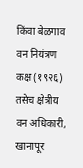किंवा बेळगाव वन नियंत्रण कक्ष (१९२६) तसेच क्षेत्रीय वन अधिकारी, खानापूर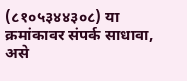(८१०५३४४३०८) या क्रमांकावर संपर्क साधावा, असे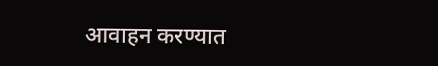आवाहन करण्यात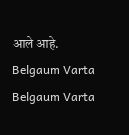आले आहे.
Belgaum Varta Belgaum Varta